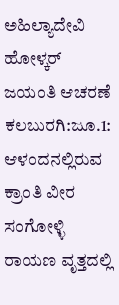ಅಹಿಲ್ಯಾದೇವಿ ಹೋಳ್ಕರ್ ಜಯಂತಿ ಆಚರಣೆ
ಕಲಬುರಗಿ:ಜೂ.1: ಆಳಂದನಲ್ಲಿರುವ ಕ್ರಾಂತಿ ವೀರ ಸಂಗೋಳ್ಳಿ ರಾಯಣ ವೃತ್ತದಲ್ಲಿ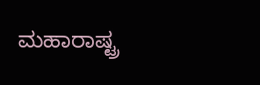ಮಹಾರಾಷ್ಟ್ರ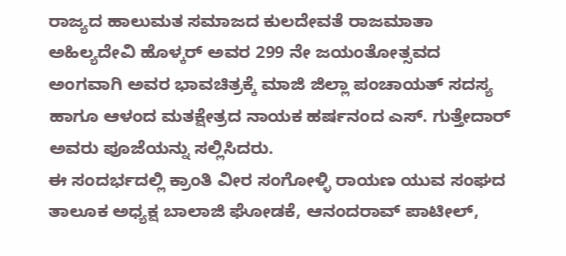ರಾಜ್ಯದ ಹಾಲುಮತ ಸಮಾಜದ ಕುಲದೇವತೆ ರಾಜಮಾತಾ ಅಹಿಲ್ಯದೇವಿ ಹೊಳ್ಕರ್ ಅವರ 299 ನೇ ಜಯಂತೋತ್ಸವದ ಅಂಗವಾಗಿ ಅವರ ಭಾವಚಿತ್ರಕ್ಕೆ ಮಾಜಿ ಜಿಲ್ಲಾ ಪಂಚಾಯತ್ ಸದಸ್ಯ ಹಾಗೂ ಆಳಂದ ಮತಕ್ಷೇತ್ರದ ನಾಯಕ ಹರ್ಷನಂದ ಎಸ್. ಗುತ್ತೇದಾರ್ ಅವರು ಪೂಜೆಯನ್ನು ಸಲ್ಲಿಸಿದರು.
ಈ ಸಂದರ್ಭದಲ್ಲಿ ಕ್ರಾಂತಿ ವೀರ ಸಂಗೋಳ್ಳಿ ರಾಯಣ ಯುವ ಸಂಘದ ತಾಲೂಕ ಅಧ್ಯಕ್ಷ ಬಾಲಾಜಿ ಘೋಡಕೆ, ಆನಂದರಾವ್ ಪಾಟೀಲ್,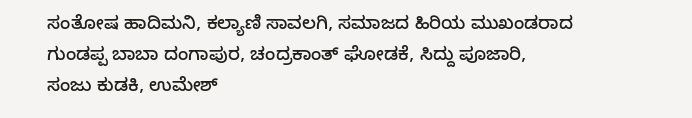ಸಂತೋಷ ಹಾದಿಮನಿ, ಕಲ್ಯಾಣಿ ಸಾವಲಗಿ, ಸಮಾಜದ ಹಿರಿಯ ಮುಖಂಡರಾದ ಗುಂಡಪ್ಪ ಬಾಬಾ ದಂಗಾಪುರ, ಚಂದ್ರಕಾಂತ್ ಘೋಡಕೆ, ಸಿದ್ದು ಪೂಜಾರಿ, ಸಂಜು ಕುಡಕಿ, ಉಮೇಶ್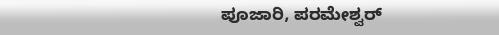ಪೂಜಾರಿ, ಪರಮೇಶ್ವರ್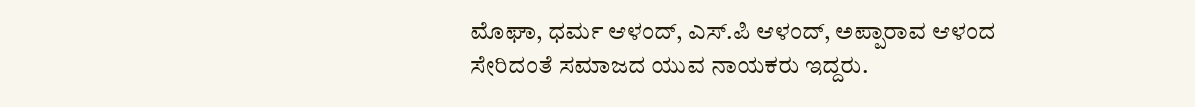ಮೊಘಾ, ಧರ್ಮ ಆಳಂದ್, ಎಸ್.ಪಿ ಆಳಂದ್, ಅಪ್ಪಾರಾವ ಆಳಂದ ಸೇರಿದಂತೆ ಸಮಾಜದ ಯುವ ನಾಯಕರು ಇದ್ದರು.